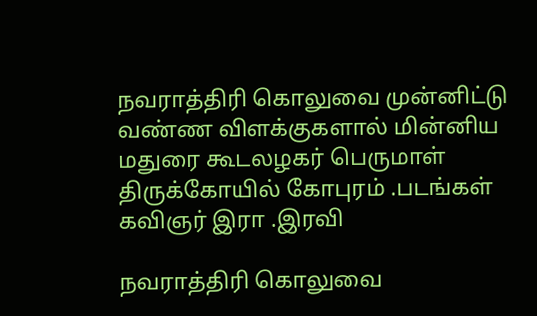நவராத்திரி கொலுவை முன்னிட்டு வண்ண விளக்குகளால் மின்னிய மதுரை கூடலழகர் பெருமாள் திருக்கோயில் கோபுரம் .படங்கள் கவிஞர் இரா .இரவி

நவராத்திரி கொலுவை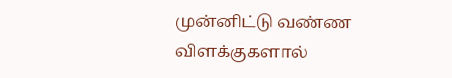முன்னிட்டு வண்ண விளக்குகளால்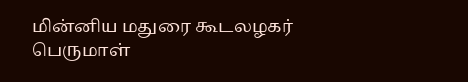மின்னிய மதுரை கூடலழகர் பெருமாள்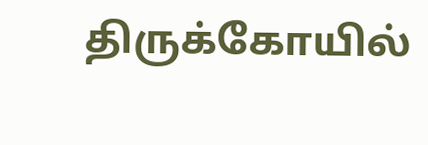திருக்கோயில்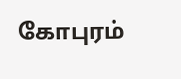கோபுரம்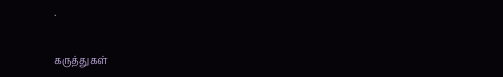.


கருத்துகள்